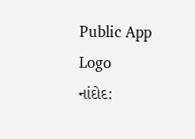Public App Logo
નાંદોદ: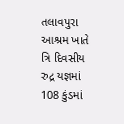તલાવપુરા આશ્રમ ખાતે ત્રિ દિવસીય રુદ્ર યજ્ઞમાં 108 કુંડમાં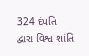324 દંપતિ દ્વારા વિશ્વ શાંતિ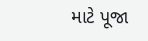માટે પૂજા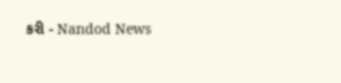કરી - Nandod News